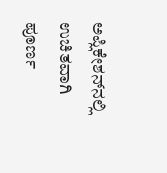ಅಪ್ಲಿಕೇಶನ್‌ನಲ್ಲಿ ಉಚಿತವಾಗಿ ಪೂರ್ಣ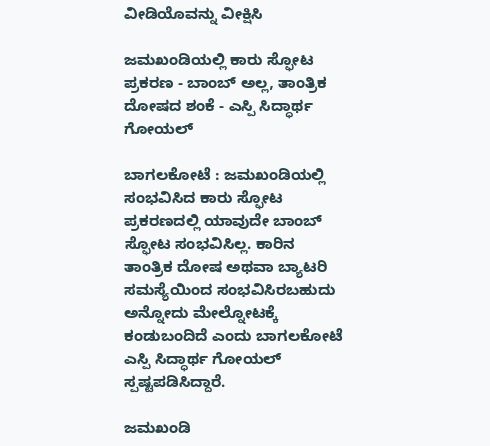ವೀಡಿಯೊವನ್ನು ವೀಕ್ಷಿಸಿ

ಜಮಖಂಡಿಯಲ್ಲಿ ಕಾರು ಸ್ಫೋಟ ಪ್ರಕರಣ - ಬಾಂಬ್ ಅಲ್ಲ, ತಾಂತ್ರಿಕ ದೋಷದ ಶಂಕೆ - ಎಸ್ಪಿ ಸಿದ್ಧಾರ್ಥ ಗೋಯಲ್

ಬಾಗಲಕೋಟೆ : ಜಮಖಂಡಿಯಲ್ಲಿ ಸಂಭವಿಸಿದ ಕಾರು ಸ್ಫೋಟ ಪ್ರಕರಣದಲ್ಲಿ ಯಾವುದೇ ಬಾಂಬ್ ಸ್ಫೋಟ ಸಂಭವಿಸಿಲ್ಲ. ಕಾರಿನ ತಾಂತ್ರಿಕ ದೋಷ ಅಥವಾ ಬ್ಯಾಟರಿ ಸಮಸ್ಯೆಯಿಂದ ಸಂಭವಿಸಿರಬಹುದು ಅನ್ನೋದು ಮೇಲ್ನೋಟಕ್ಕೆ ಕಂಡುಬಂದಿದೆ ಎಂದು ಬಾಗಲಕೋಟೆ ಎಸ್ಪಿ ಸಿದ್ಧಾರ್ಥ ಗೋಯಲ್ ಸ್ಪಷ್ಟಪಡಿಸಿದ್ದಾರೆ.

ಜಮಖಂಡಿ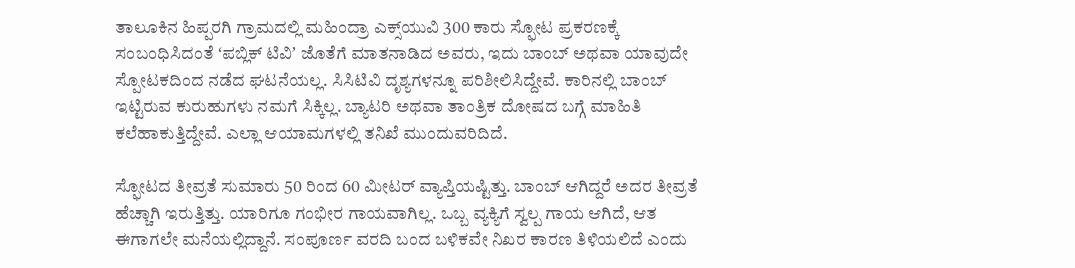ತಾಲೂಕಿನ ಹಿಪ್ಪರಗಿ ಗ್ರಾಮದಲ್ಲಿ ಮಹಿಂದ್ರಾ ಎಕ್ಸ್‌ಯುವಿ 300 ಕಾರು ಸ್ಫೋಟ ಪ್ರಕರಣಕ್ಕೆ ಸಂಬಂಧಿಸಿದಂತೆ ʻಪಬ್ಲಿಕ್‌ ಟಿವಿʼ ಜೊತೆಗೆ ಮಾತನಾಡಿದ ಅವರು, ಇದು ಬಾಂಬ್ ಅಥವಾ ಯಾವುದೇ ಸ್ಪೋಟಕದಿಂದ ನಡೆದ ಘಟನೆಯಲ್ಲ. ಸಿಸಿಟಿವಿ ದೃಶ್ಯಗಳನ್ನೂ ಪರಿಶೀಲಿಸಿದ್ದೇವೆ. ಕಾರಿನಲ್ಲಿ ಬಾಂಬ್ ಇಟ್ಟಿರುವ ಕುರುಹುಗಳು ನಮಗೆ ಸಿಕ್ಕಿಲ್ಲ. ಬ್ಯಾಟರಿ ಅಥವಾ ತಾಂತ್ರಿಕ ದೋಷದ ಬಗ್ಗೆ ಮಾಹಿತಿ ಕಲೆಹಾಕುತ್ತಿದ್ದೇವೆ. ಎಲ್ಲಾ ಆಯಾಮಗಳಲ್ಲಿ ತನಿಖೆ ಮುಂದುವರಿದಿದೆ.

ಸ್ಫೋಟದ ತೀವ್ರತೆ ಸುಮಾರು 50 ರಿಂದ 60 ಮೀಟರ್ ವ್ಯಾಪ್ತಿಯಷ್ಟಿತ್ತು. ಬಾಂಬ್ ಆಗಿದ್ದರೆ ಅದರ ತೀವ್ರತೆ ಹೆಚ್ಚಾಗಿ ಇರುತ್ತಿತ್ತು. ಯಾರಿಗೂ ಗಂಭೀರ ಗಾಯವಾಗಿಲ್ಲ. ಒಬ್ಬ ವ್ಯಕ್ಯಿಗೆ ಸ್ವಲ್ಪ ಗಾಯ ಆಗಿದೆ, ಆತ ಈಗಾಗಲೇ ಮನೆಯಲ್ಲಿದ್ದಾನೆ. ಸಂಪೂರ್ಣ ವರದಿ ಬಂದ ಬಳಿಕವೇ ನಿಖರ ಕಾರಣ ತಿಳಿಯಲಿದೆ ಎಂದು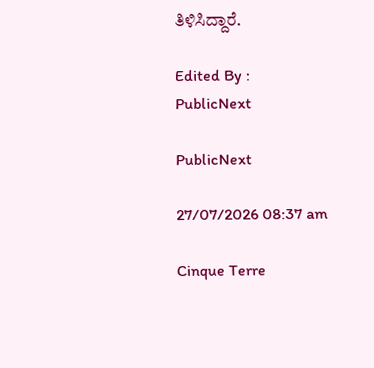ತಿಳಿಸಿದ್ದಾರೆ.

Edited By :
PublicNext

PublicNext

27/07/2026 08:37 am

Cinque Terre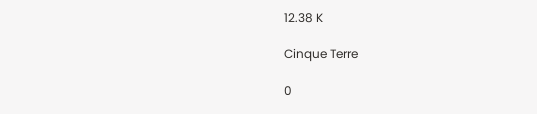12.38 K

Cinque Terre

0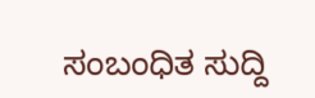ಸಂಬಂಧಿತ ಸುದ್ದಿ